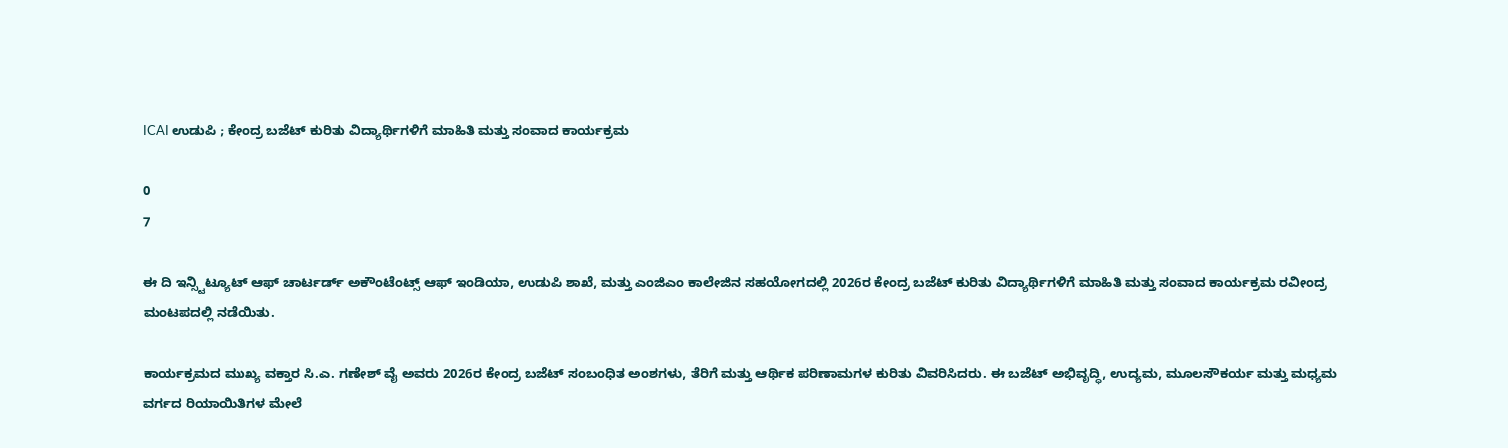ICAI ಉಡುಪಿ ; ಕೇಂದ್ರ ಬಜೆಟ್ ಕುರಿತು ವಿದ್ಯಾರ್ಥಿಗಳಿಗೆ ಮಾಹಿತಿ ಮತ್ತು ಸಂವಾದ ಕಾರ್ಯಕ್ರಮ

0
7

ಈ ದಿ ಇನ್ಸ್ಟಿಟ್ಯೂಟ್ ಆಫ್ ಚಾರ್ಟರ್ಡ್ ಅಕೌಂಟೆಂಟ್ಸ್ ಆಫ್ ಇಂಡಿಯಾ, ಉಡುಪಿ ಶಾಖೆ, ಮತ್ತು ಎಂಜಿಎಂ ಕಾಲೇಜಿನ ಸಹಯೋಗದಲ್ಲಿ 2026ರ ಕೇಂದ್ರ ಬಜೆಟ್ ಕುರಿತು ವಿದ್ಯಾರ್ಥಿಗಳಿಗೆ ಮಾಹಿತಿ ಮತ್ತು ಸಂವಾದ ಕಾರ್ಯಕ್ರಮ ರವೀಂದ್ರ ಮಂಟಪದಲ್ಲಿ ನಡೆಯಿತು.

ಕಾರ್ಯಕ್ರಮದ ಮುಖ್ಯ ವಕ್ತಾರ ಸಿ.ಎ. ಗಣೇಶ್ ವೈ ಅವರು 2026ರ ಕೇಂದ್ರ ಬಜೆಟ್ ಸಂಬಂಧಿತ ಅಂಶಗಳು, ತೆರಿಗೆ ಮತ್ತು ಆರ್ಥಿಕ ಪರಿಣಾಮಗಳ ಕುರಿತು ವಿವರಿಸಿದರು. ಈ ಬಜೆಟ್ ಅಭಿವೃದ್ಧಿ, ಉದ್ಯಮ, ಮೂಲಸೌಕರ್ಯ ಮತ್ತು ಮಧ್ಯಮ ವರ್ಗದ ರಿಯಾಯಿತಿಗಳ ಮೇಲೆ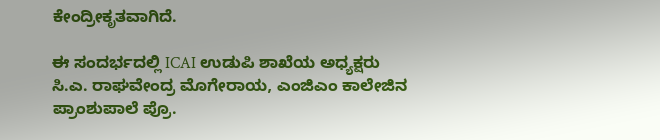ಕೇಂದ್ರೀಕೃತವಾಗಿದೆ.

ಈ ಸಂದರ್ಭದಲ್ಲಿ ICAI ಉಡುಪಿ ಶಾಖೆಯ ಅಧ್ಯಕ್ಷರು ಸಿ.ಎ. ರಾಘವೇಂದ್ರ ಮೊಗೇರಾಯ, ಎಂಜಿಎಂ ಕಾಲೇಜಿನ ಪ್ರಾಂಶುಪಾಲೆ ಪ್ರೊ.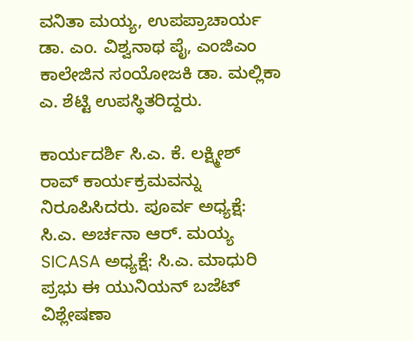ವನಿತಾ ಮಯ್ಯ, ಉಪಪ್ರಾಚಾರ್ಯ ಡಾ. ಎಂ. ವಿಶ್ವನಾಥ ಪೈ, ಎಂಜಿಎಂ ಕಾಲೇಜಿನ ಸಂಯೋಜಕಿ ಡಾ. ಮಲ್ಲಿಕಾ ಎ. ಶೆಟ್ಟಿ ಉಪಸ್ಥಿತರಿದ್ದರು.

ಕಾರ್ಯದರ್ಶಿ ಸಿ.ಎ. ಕೆ. ಲಕ್ಷ್ಮೀಶ್ ರಾವ್ ಕಾರ್ಯಕ್ರಮವನ್ನು ನಿರೂಪಿಸಿದರು. ಪೂರ್ವ ಅಧ್ಯಕ್ಷೆ: ಸಿ.ಎ. ಅರ್ಚನಾ ಆರ್. ಮಯ್ಯ SICASA ಅಧ್ಯಕ್ಷೆ: ಸಿ.ಎ. ಮಾಧುರಿ ಪ್ರಭು ಈ ಯುನಿಯನ್ ಬಜೆಟ್ ವಿಶ್ಲೇಷಣಾ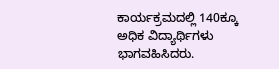ಕಾರ್ಯಕ್ರಮದಲ್ಲಿ 140ಕ್ಕೂ ಅಧಿಕ ವಿದ್ಯಾರ್ಥಿಗಳು ಭಾಗವಹಿಸಿದರು.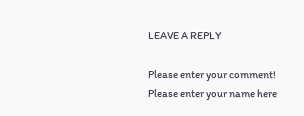LEAVE A REPLY

Please enter your comment!
Please enter your name here